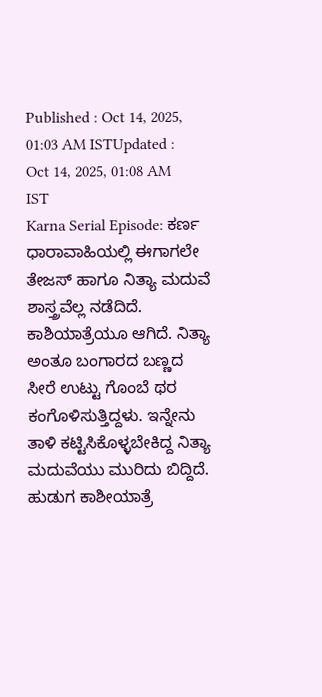Published : Oct 14, 2025, 01:03 AM ISTUpdated : Oct 14, 2025, 01:08 AM IST
Karna Serial Episode: ಕರ್ಣ ಧಾರಾವಾಹಿಯಲ್ಲಿ ಈಗಾಗಲೇ ತೇಜಸ್ ಹಾಗೂ ನಿತ್ಯಾ ಮದುವೆ ಶಾಸ್ತ್ರವೆಲ್ಲ ನಡೆದಿದೆ. ಕಾಶಿಯಾತ್ರೆಯೂ ಆಗಿದೆ. ನಿತ್ಯಾ ಅಂತೂ ಬಂಗಾರದ ಬಣ್ಣದ ಸೀರೆ ಉಟ್ಟು ಗೊಂಬೆ ಥರ ಕಂಗೊಳಿಸುತ್ತಿದ್ದಳು. ಇನ್ನೇನು ತಾಳಿ ಕಟ್ಟಿಸಿಕೊಳ್ಳಬೇಕಿದ್ದ ನಿತ್ಯಾ ಮದುವೆಯು ಮುರಿದು ಬಿದ್ದಿದೆ.
ಹುಡುಗ ಕಾಶೀಯಾತ್ರೆ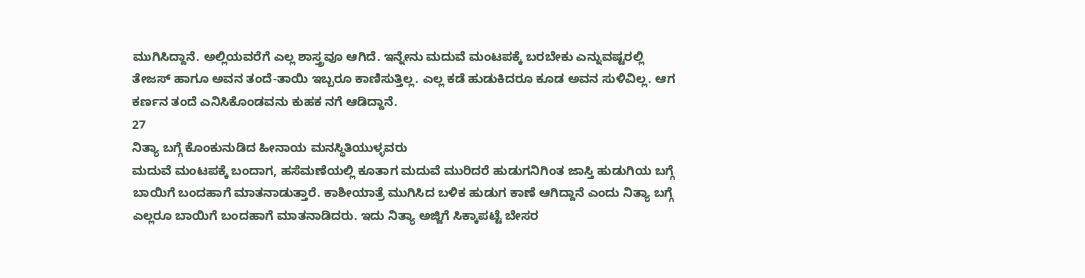ಮುಗಿಸಿದ್ದಾನೆ. ಅಲ್ಲಿಯವರೆಗೆ ಎಲ್ಲ ಶಾಸ್ತ್ರವೂ ಆಗಿದೆ. ಇನ್ನೇನು ಮದುವೆ ಮಂಟಪಕ್ಕೆ ಬರಬೇಕು ಎನ್ನುವಷ್ಟರಲ್ಲಿ ತೇಜಸ್ ಹಾಗೂ ಅವನ ತಂದೆ-ತಾಯಿ ಇಬ್ಬರೂ ಕಾಣಿಸುತ್ತಿಲ್ಲ. ಎಲ್ಲ ಕಡೆ ಹುಡುಕಿದರೂ ಕೂಡ ಅವನ ಸುಳಿವಿಲ್ಲ. ಆಗ ಕರ್ಣನ ತಂದೆ ಎನಿಸಿಕೊಂಡವನು ಕುಹಕ ನಗೆ ಆಡಿದ್ದಾನೆ.
27
ನಿತ್ಯಾ ಬಗ್ಗೆ ಕೊಂಕುನುಡಿದ ಹೀನಾಯ ಮನಸ್ಥಿತಿಯುಳ್ಳವರು
ಮದುವೆ ಮಂಟಪಕ್ಕೆ ಬಂದಾಗ, ಹಸೆಮಣೆಯಲ್ಲಿ ಕೂತಾಗ ಮದುವೆ ಮುರಿದರೆ ಹುಡುಗನಿಗಿಂತ ಜಾಸ್ತಿ ಹುಡುಗಿಯ ಬಗ್ಗೆ ಬಾಯಿಗೆ ಬಂದಹಾಗೆ ಮಾತನಾಡುತ್ತಾರೆ. ಕಾಶೀಯಾತ್ರೆ ಮುಗಿಸಿದ ಬಳಿಕ ಹುಡುಗ ಕಾಣೆ ಆಗಿದ್ದಾನೆ ಎಂದು ನಿತ್ಯಾ ಬಗ್ಗೆ ಎಲ್ಲರೂ ಬಾಯಿಗೆ ಬಂದಹಾಗೆ ಮಾತನಾಡಿದರು. ಇದು ನಿತ್ಯಾ ಅಜ್ಜಿಗೆ ಸಿಕ್ಕಾಪಟ್ಟೆ ಬೇಸರ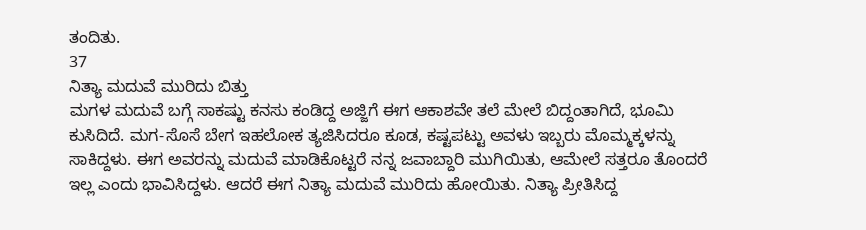ತಂದಿತು.
37
ನಿತ್ಯಾ ಮದುವೆ ಮುರಿದು ಬಿತ್ತು
ಮಗಳ ಮದುವೆ ಬಗ್ಗೆ ಸಾಕಷ್ಟು ಕನಸು ಕಂಡಿದ್ದ ಅಜ್ಜಿಗೆ ಈಗ ಆಕಾಶವೇ ತಲೆ ಮೇಲೆ ಬಿದ್ದಂತಾಗಿದೆ, ಭೂಮಿ ಕುಸಿದಿದೆ. ಮಗ-ಸೊಸೆ ಬೇಗ ಇಹಲೋಕ ತ್ಯಜಿಸಿದರೂ ಕೂಡ, ಕಷ್ಟಪಟ್ಟು ಅವಳು ಇಬ್ಬರು ಮೊಮ್ಮಕ್ಕಳನ್ನು ಸಾಕಿದ್ದಳು. ಈಗ ಅವರನ್ನು ಮದುವೆ ಮಾಡಿಕೊಟ್ಟರೆ ನನ್ನ ಜವಾಬ್ದಾರಿ ಮುಗಿಯಿತು, ಆಮೇಲೆ ಸತ್ತರೂ ತೊಂದರೆ ಇಲ್ಲ ಎಂದು ಭಾವಿಸಿದ್ದಳು. ಆದರೆ ಈಗ ನಿತ್ಯಾ ಮದುವೆ ಮುರಿದು ಹೋಯಿತು. ನಿತ್ಯಾ ಪ್ರೀತಿಸಿದ್ದ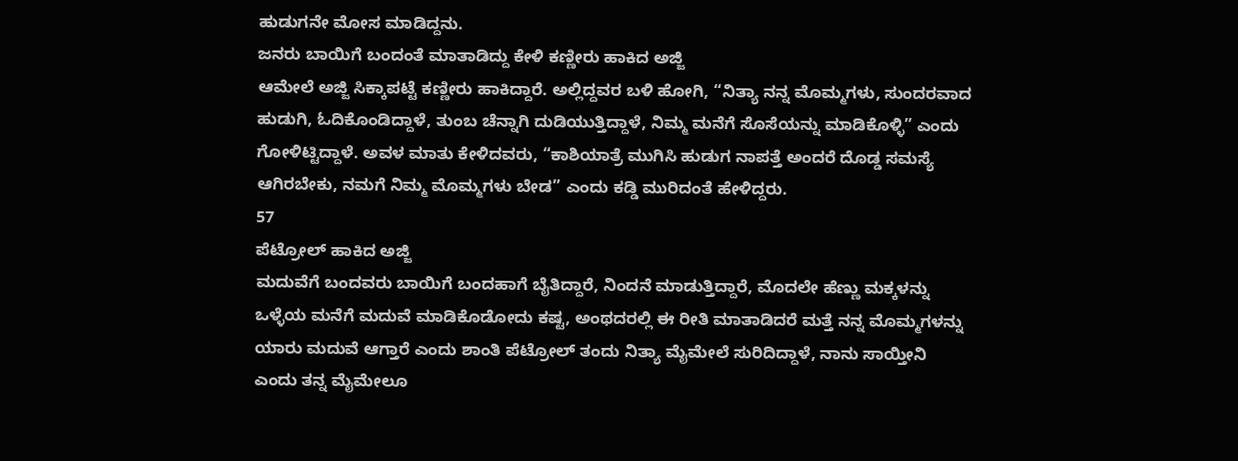ಹುಡುಗನೇ ಮೋಸ ಮಾಡಿದ್ದನು.
ಜನರು ಬಾಯಿಗೆ ಬಂದಂತೆ ಮಾತಾಡಿದ್ದು ಕೇಳಿ ಕಣ್ಣೀರು ಹಾಕಿದ ಅಜ್ಜಿ
ಆಮೇಲೆ ಅಜ್ಜಿ ಸಿಕ್ಕಾಪಟ್ಟೆ ಕಣ್ಣೀರು ಹಾಕಿದ್ದಾರೆ. ಅಲ್ಲಿದ್ದವರ ಬಳಿ ಹೋಗಿ, “ನಿತ್ಯಾ ನನ್ನ ಮೊಮ್ಮಗಳು, ಸುಂದರವಾದ ಹುಡುಗಿ, ಓದಿಕೊಂಡಿದ್ದಾಳೆ, ತುಂಬ ಚೆನ್ನಾಗಿ ದುಡಿಯುತ್ತಿದ್ದಾಳೆ, ನಿಮ್ಮ ಮನೆಗೆ ಸೊಸೆಯನ್ನು ಮಾಡಿಕೊಳ್ಳಿ” ಎಂದು ಗೋಳಿಟ್ಟಿದ್ದಾಳೆ. ಅವಳ ಮಾತು ಕೇಳಿದವರು, “ಕಾಶಿಯಾತ್ರೆ ಮುಗಿಸಿ ಹುಡುಗ ನಾಪತ್ತೆ ಅಂದರೆ ದೊಡ್ಡ ಸಮಸ್ಯೆ ಆಗಿರಬೇಕು, ನಮಗೆ ನಿಮ್ಮ ಮೊಮ್ಮಗಳು ಬೇಡ” ಎಂದು ಕಡ್ಡಿ ಮುರಿದಂತೆ ಹೇಳಿದ್ದರು.
57
ಪೆಟ್ರೋಲ್ ಹಾಕಿದ ಅಜ್ಜಿ
ಮದುವೆಗೆ ಬಂದವರು ಬಾಯಿಗೆ ಬಂದಹಾಗೆ ಬೈತಿದ್ದಾರೆ, ನಿಂದನೆ ಮಾಡುತ್ತಿದ್ದಾರೆ, ಮೊದಲೇ ಹೆಣ್ಣು ಮಕ್ಕಳನ್ನು ಒಳ್ಳೆಯ ಮನೆಗೆ ಮದುವೆ ಮಾಡಿಕೊಡೋದು ಕಷ್ಟ, ಅಂಥದರಲ್ಲಿ ಈ ರೀತಿ ಮಾತಾಡಿದರೆ ಮತ್ತೆ ನನ್ನ ಮೊಮ್ಮಗಳನ್ನು ಯಾರು ಮದುವೆ ಆಗ್ತಾರೆ ಎಂದು ಶಾಂತಿ ಪೆಟ್ರೋಲ್ ತಂದು ನಿತ್ಯಾ ಮೈಮೇಲೆ ಸುರಿದಿದ್ದಾಳೆ, ನಾನು ಸಾಯ್ತೀನಿ ಎಂದು ತನ್ನ ಮೈಮೇಲೂ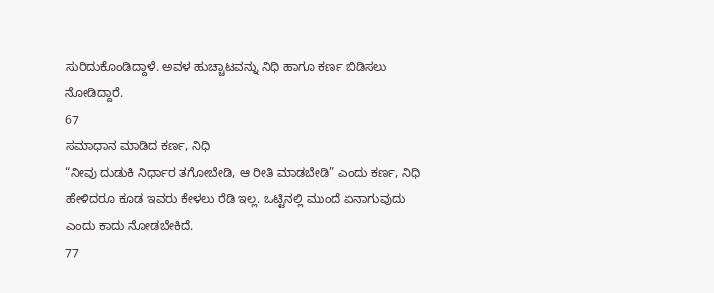ಸುರಿದುಕೊಂಡಿದ್ದಾಳೆ. ಅವಳ ಹುಚ್ಚಾಟವನ್ನು ನಿಧಿ ಹಾಗೂ ಕರ್ಣ ಬಿಡಿಸಲು ನೋಡಿದ್ದಾರೆ.
67
ಸಮಾಧಾನ ಮಾಡಿದ ಕರ್ಣ, ನಿಧಿ
“ನೀವು ದುಡುಕಿ ನಿರ್ಧಾರ ತಗೋಬೇಡಿ, ಆ ರೀತಿ ಮಾಡಬೇಡಿ” ಎಂದು ಕರ್ಣ, ನಿಧಿ ಹೇಳಿದರೂ ಕೂಡ ಇವರು ಕೇಳಲು ರೆಡಿ ಇಲ್ಲ. ಒಟ್ಟಿನಲ್ಲಿ ಮುಂದೆ ಏನಾಗುವುದು ಎಂದು ಕಾದು ನೋಡಬೇಕಿದೆ.
77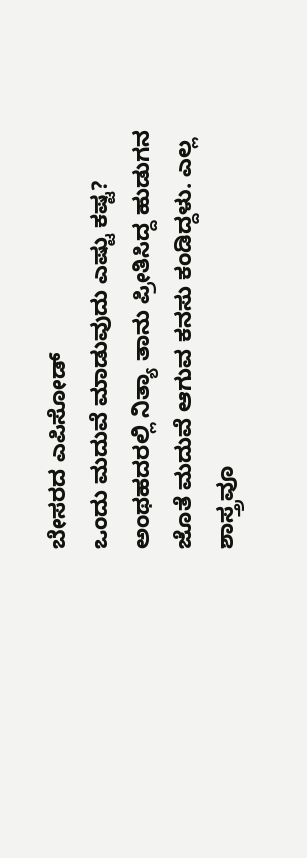ಬೇಸರದ ಎಪಿಸೋಡ್
ಒಂದು ಮದುವೆ ಮಾಡುವುದು ಎಷ್ಟು ಕಷ್ಟ? ಅಂಥಹದರಲ್ಲಿ ನಿತ್ಯಾ ತಾನು ಪ್ರೀತಿಸಿದ್ದ ಹುಡುಗನ ಜೊತೆ ಮದುವೆ ಆಗುವ ಕನಸು ಕಂಡಿದ್ದಳು. ಎಲ್ಲ ಶಾಸ್ತ್ರವೂ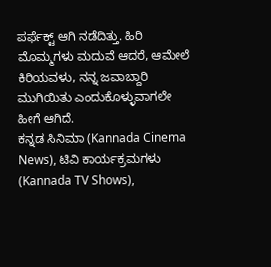ಪರ್ಫೆಕ್ಟ್ ಆಗಿ ನಡೆದಿತ್ತು. ಹಿರಿ ಮೊಮ್ಮಗಳು ಮದುವೆ ಆದರೆ, ಆಮೇಲೆ ಕಿರಿಯವಳು, ನನ್ನ ಜವಾಬ್ದಾರಿ ಮುಗಿಯಿತು ಎಂದುಕೊಳ್ಳುವಾಗಲೇ ಹೀಗೆ ಆಗಿದೆ.
ಕನ್ನಡ ಸಿನಿಮಾ (Kannada Cinema News), ಟಿವಿ ಕಾರ್ಯಕ್ರಮಗಳು (Kannada TV Shows),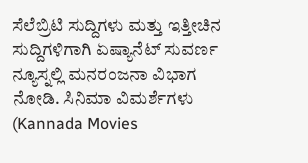ಸೆಲೆಬ್ರಿಟಿ ಸುದ್ದಿಗಳು ಮತ್ತು ಇತ್ತೀಚಿನ ಸುದ್ದಿಗಳಿಗಾಗಿ ಏಷ್ಯಾನೆಟ್ ಸುವರ್ಣ ನ್ಯೂಸ್ನಲ್ಲಿ ಮನರಂಜನಾ ವಿಭಾಗ ನೋಡಿ. ಸಿನಿಮಾ ವಿಮರ್ಶೆಗಳು (Kannada Movies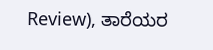Review), ತಾರೆಯರ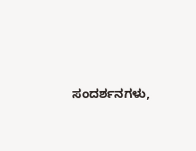ಸಂದರ್ಶನಗಳು,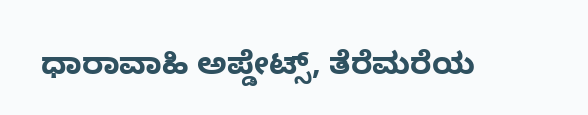ಧಾರಾವಾಹಿ ಅಪ್ಡೇಟ್ಸ್, ತೆರೆಮರೆಯ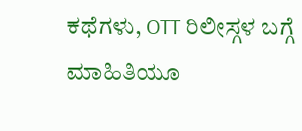ಕಥೆಗಳು, OTT ರಿಲೀಸ್ಗಳ ಬಗ್ಗೆ ಮಾಹಿತಿಯೂ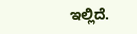ಇಲ್ಲಿದೆ.